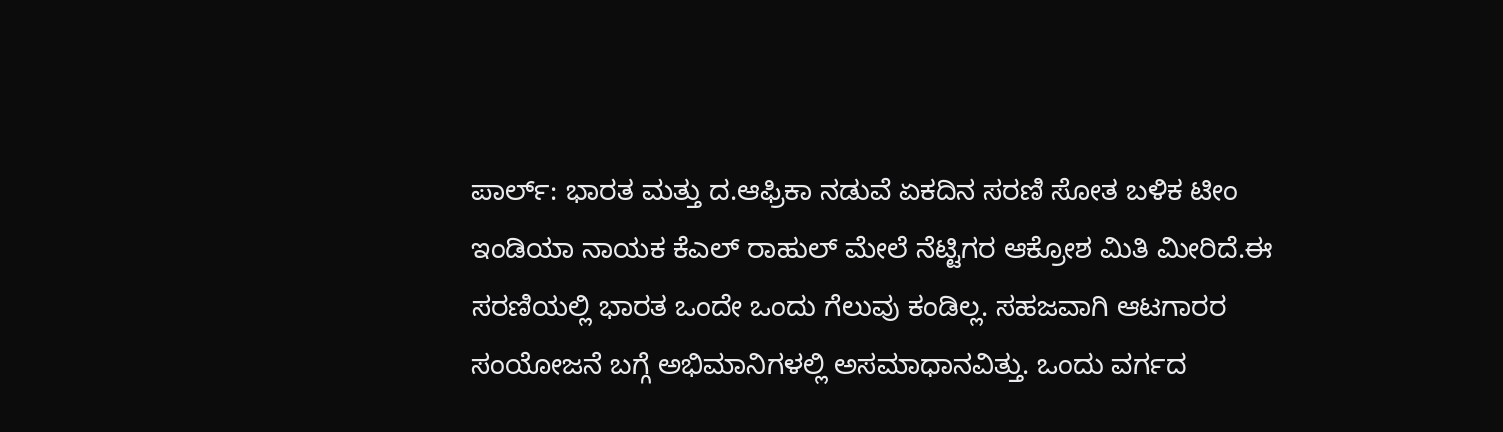ಪಾರ್ಲ್: ಭಾರತ ಮತ್ತು ದ.ಆಫ್ರಿಕಾ ನಡುವೆ ಏಕದಿನ ಸರಣಿ ಸೋತ ಬಳಿಕ ಟೀಂ ಇಂಡಿಯಾ ನಾಯಕ ಕೆಎಲ್ ರಾಹುಲ್ ಮೇಲೆ ನೆಟ್ಟಿಗರ ಆಕ್ರೋಶ ಮಿತಿ ಮೀರಿದೆ.ಈ ಸರಣಿಯಲ್ಲಿ ಭಾರತ ಒಂದೇ ಒಂದು ಗೆಲುವು ಕಂಡಿಲ್ಲ. ಸಹಜವಾಗಿ ಆಟಗಾರರ ಸಂಯೋಜನೆ ಬಗ್ಗೆ ಅಭಿಮಾನಿಗಳಲ್ಲಿ ಅಸಮಾಧಾನವಿತ್ತು. ಒಂದು ವರ್ಗದ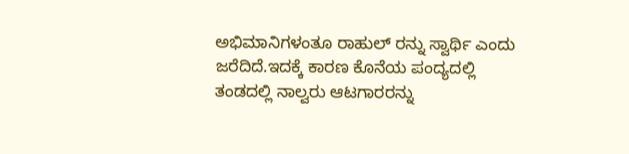ಅಭಿಮಾನಿಗಳಂತೂ ರಾಹುಲ್ ರನ್ನು ಸ್ವಾರ್ಥಿ ಎಂದು ಜರೆದಿದೆ.ಇದಕ್ಕೆ ಕಾರಣ ಕೊನೆಯ ಪಂದ್ಯದಲ್ಲಿ ತಂಡದಲ್ಲಿ ನಾಲ್ವರು ಆಟಗಾರರನ್ನು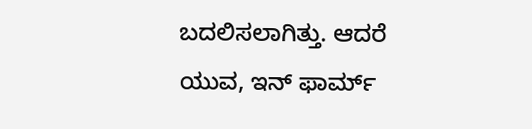ಬದಲಿಸಲಾಗಿತ್ತು. ಆದರೆ ಯುವ, ಇನ್ ಫಾರ್ಮ್